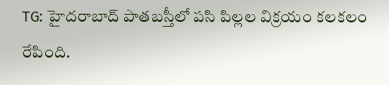TG: హైదరాబాద్ పాతబస్తీలో పసి పిల్లల విక్రయం కలకలం రేపింది.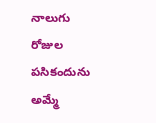నాలుగు రోజుల పసికందును అమ్మే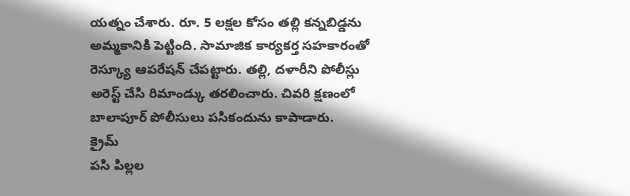యత్నం చేశారు. రూ. 5 లక్షల కోసం తల్లి కన్నబిడ్డను అమ్మకానికి పెట్టింది. సామాజిక కార్యకర్త సహకారంతో రెస్క్యూ ఆపరేషన్ చేపట్టారు. తల్లి, దళారీని పోలీస్లు అరెస్ట్ చేసి రిమాండ్కు తరలించారు. చివరి క్షణంలో బాలాపూర్ పోలీసులు పసికందును కాపాడారు.
క్రైమ్
పసి పిల్లల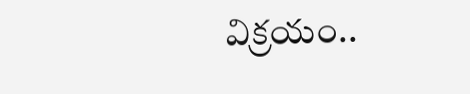విక్రయం..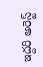ఇద్దరి అరెస్ట్